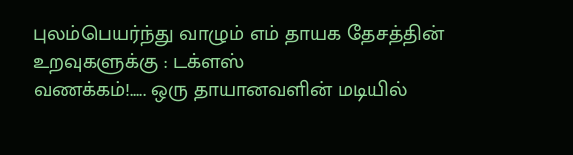புலம்பெயர்ந்து வாழும் எம் தாயக தேசத்தின் உறவுகளுக்கு : டக்ளஸ்
வணக்கம்!..... ஒரு தாயானவளின் மடியில்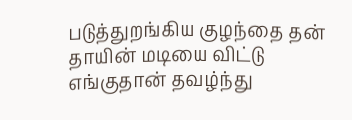படுத்துறங்கிய குழந்தை தன் தாயின் மடியை விட்டு எங்குதான் தவழ்ந்து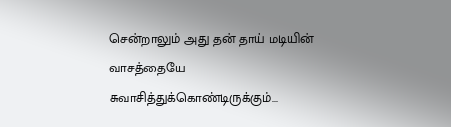சென்றாலும் அது தன் தாய் மடியின் வாசத்தையே சுவாசித்துக்கொண்டிருக்கும்...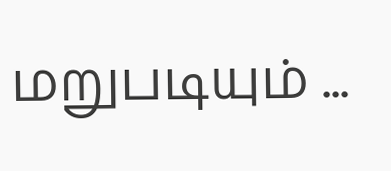மறுபடியும் ...